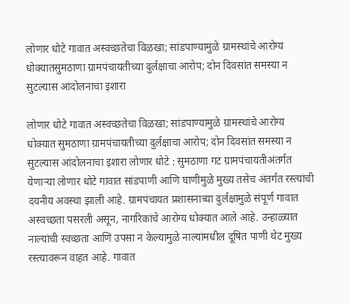लोणार धोटे गावात अस्वच्छतेचा विळखा; सांडपाण्यामुळे ग्रामस्थांचे आरोग्य धोक्यातसुमठाणा ग्रामपंचायतीच्या दुर्लक्षाचा आरोप; दोन दिवसांत समस्या न सुटल्यास आंदोलनाचा इशारा

लोणार धोटे गावात अस्वच्छतेचा विळखा; सांडपाण्यामुळे ग्रामस्थांचे आरोग्य धोक्यात सुमठाणा ग्रामपंचायतीच्या दुर्लक्षाचा आरोप; दोन दिवसांत समस्या न सुटल्यास आंदोलनाचा इशारा लोणार धोटे : सुमठाणा गट ग्रामपंचायतीअंतर्गत येणाऱ्या लोणार धोटे गावात सांडपाणी आणि घाणीमुळे मुख्य तसेच अंतर्गत रस्त्यांची दयनीय अवस्था झाली आहे. ग्रामपंचायत प्रशासनाच्या दुर्लक्षामुळे संपूर्ण गावात अस्वच्छता पसरली असून, नागरिकांचे आरोग्य धोक्यात आले आहे. उन्हाळ्यात नाल्यांची स्वच्छता आणि उपसा न केल्यामुळे नाल्यांमधील दूषित पाणी थेट मुख्य रस्त्यावरून वाहत आहे. गावात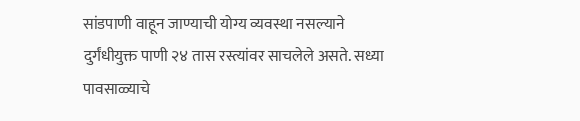सांडपाणी वाहून जाण्याची योग्य व्यवस्था नसल्याने दुर्गंधीयुक्त पाणी २४ तास रस्त्यांवर साचलेले असते. सध्या पावसाळ्याचे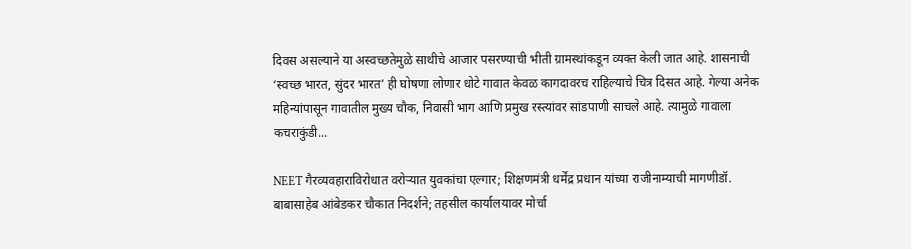दिवस असल्याने या अस्वच्छतेमुळे साथीचे आजार पसरण्याची भीती ग्रामस्थांकडून व्यक्त केली जात आहे. शासनाची ‘स्वच्छ भारत, सुंदर भारत’ ही घोषणा लोणार धोटे गावात केवळ कागदावरच राहिल्याचे चित्र दिसत आहे. गेल्या अनेक महिन्यांपासून गावातील मुख्य चौक, निवासी भाग आणि प्रमुख रस्त्यांवर सांडपाणी साचले आहे. त्यामुळे गावाला कचराकुंडी...

NEET गैरव्यवहाराविरोधात वरोऱ्यात युवकांचा एल्गार; शिक्षणमंत्री धर्मेंद्र प्रधान यांच्या राजीनाम्याची मागणीडॉ. बाबासाहेब आंबेडकर चौकात निदर्शने; तहसील कार्यालयावर मोर्चा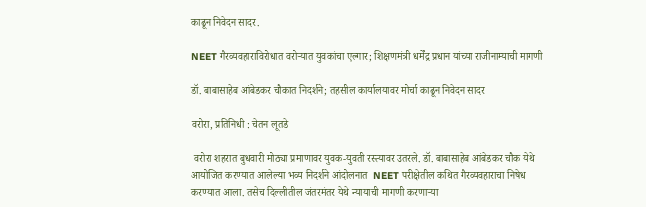काढून निवेदन सादर.

NEET गैरव्यवहाराविरोधात वरोऱ्यात युवकांचा एल्गार; शिक्षणमंत्री धर्मेंद्र प्रधान यांच्या राजीनाम्याची मागणी

डॉ. बाबासाहेब आंबेडकर चौकात निदर्शने; तहसील कार्यालयावर मोर्चा काढून निवेदन सादर

वरोरा, प्रतिनिधी : चेतन लूतडे

 वरोरा शहरात बुधवारी मोठ्या प्रमाणावर युवक-युवती रस्त्यावर उतरले. डॉ. बाबासाहेब आंबेडकर चौक येथे आयोजित करण्यात आलेल्या भव्य निदर्शने आंदोलनात  NEET परीक्षेतील कथित गैरव्यवहाराचा निषेध करण्यात आला. तसेच दिल्लीतील जंतरमंतर येथे न्यायाची मागणी करणाऱ्या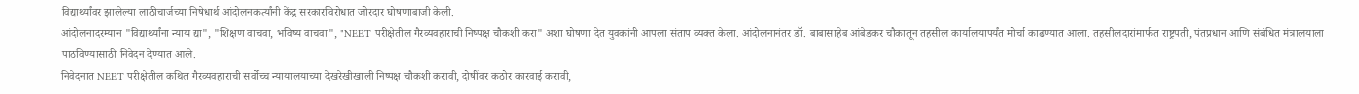विद्यार्थ्यांवर झालेल्या लाठीचार्जच्या निषेधार्थ आंदोलनकर्त्यांनी केंद्र सरकारविरोधात जोरदार घोषणाबाजी केली.
आंदोलनादरम्यान "विद्यार्थ्यांना न्याय द्या", "शिक्षण वाचवा, भविष्य वाचवा", "NEET परीक्षेतील गैरव्यवहाराची निष्पक्ष चौकशी करा" अशा घोषणा देत युवकांनी आपला संताप व्यक्त केला. आंदोलनानंतर डॉ. बाबासाहेब आंबेडकर चौकातून तहसील कार्यालयापर्यंत मोर्चा काढण्यात आला. तहसीलदारांमार्फत राष्ट्रपती, पंतप्रधान आणि संबंधित मंत्रालयाला पाठविण्यासाठी निवेदन देण्यात आले.
निवेदनात NEET परीक्षेतील कथित गैरव्यवहाराची सर्वोच्च न्यायालयाच्या देखरेखीखाली निष्पक्ष चौकशी करावी, दोषींवर कठोर कारवाई करावी,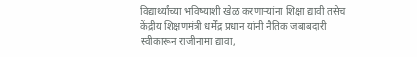विद्यार्थ्यांच्या भविष्याशी खेळ करणाऱ्यांना शिक्षा द्यावी तसेच केंद्रीय शिक्षणमंत्री धर्मेंद्र प्रधान यांनी नैतिक जबाबदारी स्वीकारून राजीनामा द्यावा,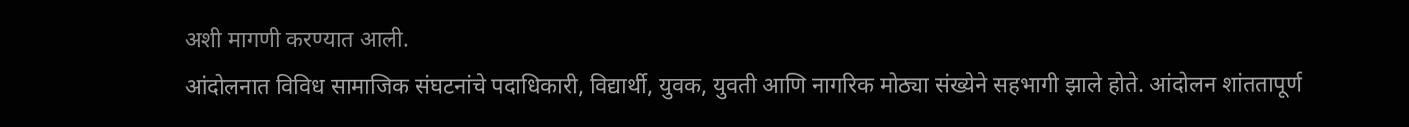अशी मागणी करण्यात आली.
आंदोलनात विविध सामाजिक संघटनांचे पदाधिकारी, विद्यार्थी, युवक, युवती आणि नागरिक मोठ्या संख्येने सहभागी झाले होते. आंदोलन शांततापूर्ण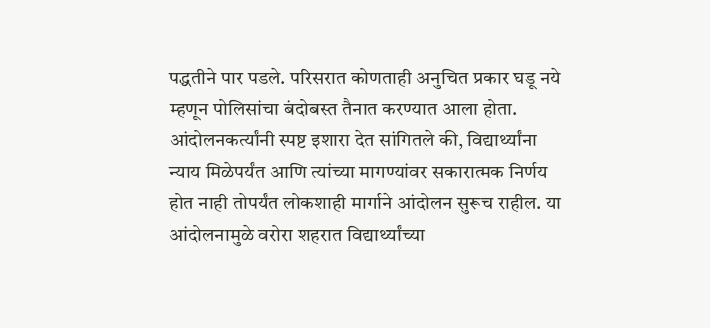पद्धतीने पार पडले. परिसरात कोणताही अनुचित प्रकार घडू नये म्हणून पोलिसांचा बंदोबस्त तैनात करण्यात आला होता.
आंदोलनकर्त्यांनी स्पष्ट इशारा देत सांगितले की, विद्यार्थ्यांना न्याय मिळेपर्यंत आणि त्यांच्या मागण्यांवर सकारात्मक निर्णय होत नाही तोपर्यंत लोकशाही मार्गाने आंदोलन सुरूच राहील. या आंदोलनामुळे वरोरा शहरात विद्यार्थ्यांच्या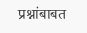प्रश्नांबाबत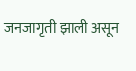जनजागृती झाली असून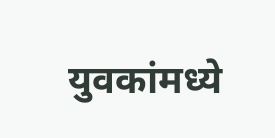युवकांमध्ये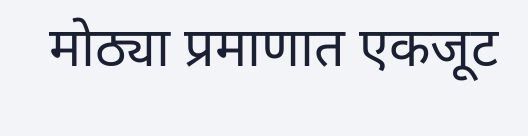मोठ्या प्रमाणात एकजूट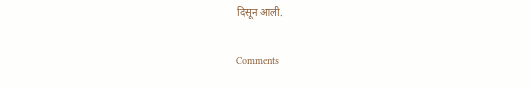दिसून आली.

Comments